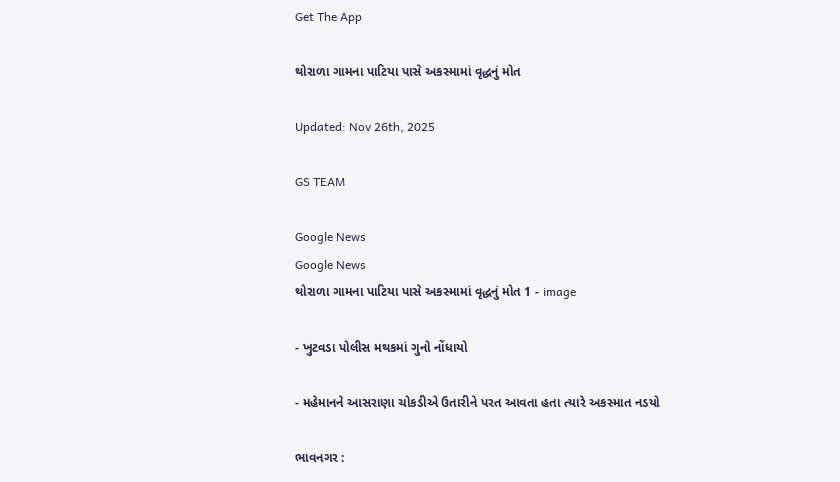Get The App

થોરાળા ગામના પાટિયા પાસે અકસ્મામાં વૃદ્ધનું મોત

Updated: Nov 26th, 2025

GS TEAM

Google News
Google News
થોરાળા ગામના પાટિયા પાસે અકસ્મામાં વૃદ્ધનું મોત 1 - image

- ખુટવડા પોલીસ મથકમાં ગુનો નોંધાયો

- મહેમાનને આસરાણા ચોકડીએ ઉતારીને પરત આવતા હતા ત્યારે અકસ્માત નડયો

ભાવનગર :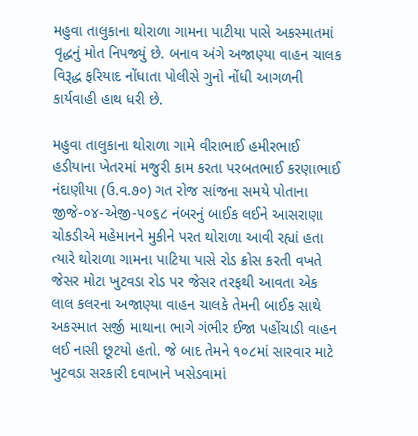મહુવા તાલુકાના થોરાળા ગામના પાટીયા પાસે અકસ્માતમાં વૃદ્ધનું મોત નિપજ્યું છે. બનાવ અંગે અજાણ્યા વાહન ચાલક વિરૂદ્ધ ફરિયાદ નોંધાતા પોલીસે ગુનો નોંધી આગળની કાર્યવાહી હાથ ધરી છે.

મહુવા તાલુકાના થોરાળા ગામે વીરાભાઈ હમીરભાઈ હડીયાના ખેતરમાં મજુરી કામ કરતા પરબતભાઈ કરણાભાઈ નંદાણીયા (ઉ.વ.૭૦) ગત રોજ સાંજના સમયે પોતાના જીજે-૦૪-એજી-૫૦૬૮ નંબરનું બાઈક લઈને આસરાણા ચોકડીએ મહેમાનને મુકીને પરત થોરાળા આવી રહ્યાં હતા ત્યારે થોરાળા ગામના પાટિયા પાસે રોડ ક્રોસ કરતી વખતે જેસર મોટા ખુટવડા રોડ પર જેસર તરફથી આવતા એક લાલ કલરના અજાણ્યા વાહન ચાલકે તેમની બાઈક સાથે અકસ્માત સર્જી માથાના ભાગે ગંભીર ઈજા પહોંચાડી વાહન લઈ નાસી છૂટયો હતો. જે બાદ તેમને ૧૦૮માં સારવાર માટે ખુટવડા સરકારી દવાખાને ખસેડવામાં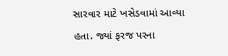સારવાર માટે ખસેડવામાં આવ્યા હતા. જ્યાં ફરજ પરના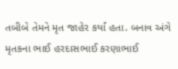તબીબે તેમને મૃત જાહેર કર્યાં હતા. બનાવ અંગે મૃતકના ભાઈ હરદાસભાઈ કરણાભાઈ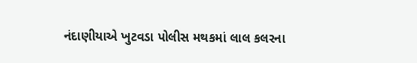નંદાણીયાએ ખુટવડા પોલીસ મથકમાં લાલ કલરના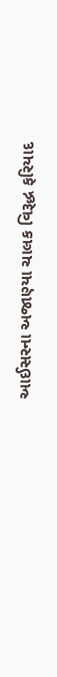આઈસરના અજાણ્યા ચાલક વિરૂદ્ધ ફરિયાદ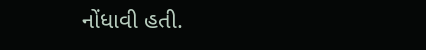નોંધાવી હતી.